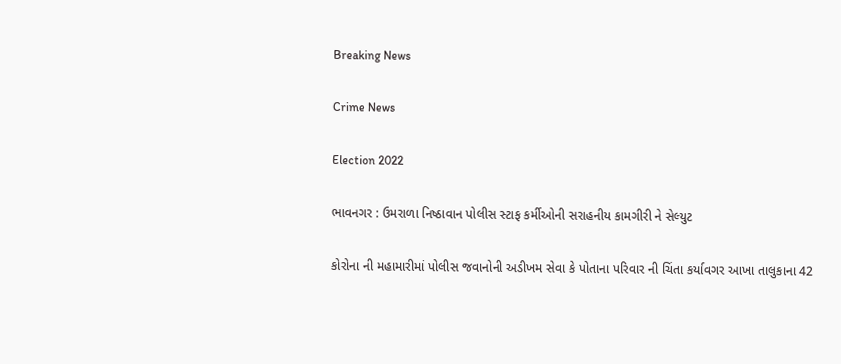Breaking News

Crime News

Election 2022

ભાવનગર : ઉમરાળા નિષ્ઠાવાન પોલીસ સ્ટાફ કર્મીઓની સરાહનીય કામગીરી ને સેલ્યુટ

કોરોના ની મહામારીમાં પોલીસ જવાનોની અડીખમ સેવા કે પોતાના પરિવાર ની ચિંતા કર્યાવગર આખા તાલુકાના 42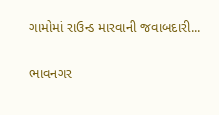ગામોમાં રાઉન્ડ મારવાની જવાબદારી...

ભાવનગર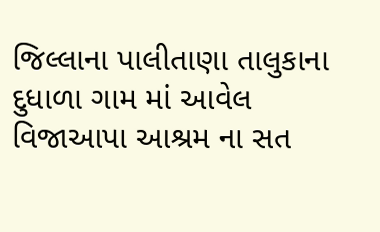જિલ્લાના પાલીતાણા તાલુકાના દુધાળા ગામ માં આવેલ વિજાઆપા આશ્રમ ના સત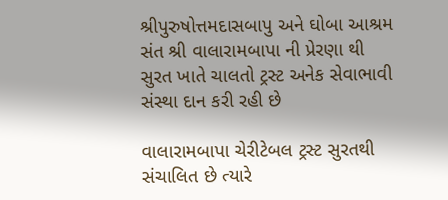શ્રીપુરુષોત્તમદાસબાપુ અને ઘોબા આશ્રમ સંત શ્રી વાલારામબાપા ની પ્રેરણા થી સુરત ખાતે ચાલતો ટ્રસ્ટ અનેક સેવાભાવી સંસ્થા દાન કરી રહી છે

વાલારામબાપા ચેરીટેબલ ટ્રસ્ટ સુરતથી સંચાલિત છે ત્યારે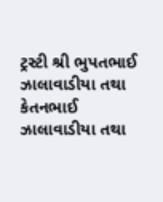ટ્રસ્ટી શ્રી ભુપતભાઈ ઝાલાવાડીયા તથા કેતનભાઈ ઝાલાવાડીયા તથા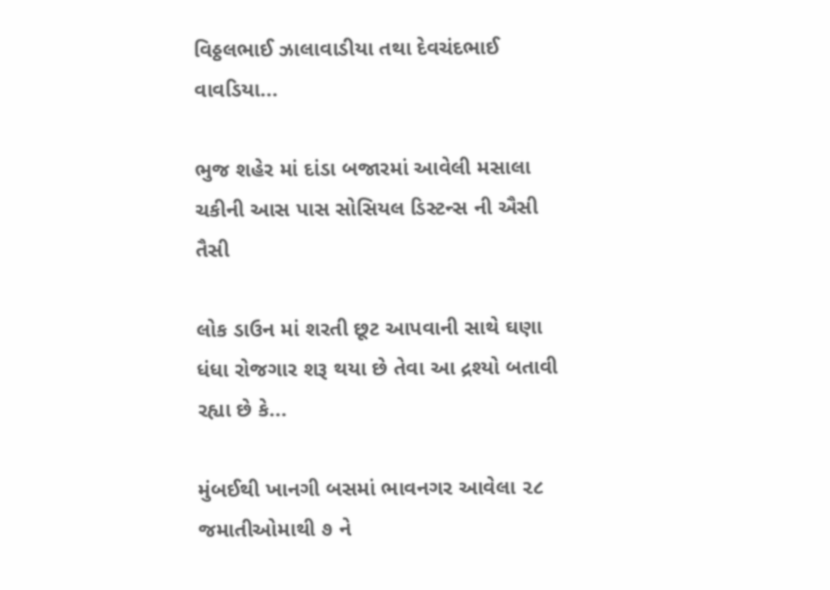વિઠ્ઠલભાઈ ઝાલાવાડીયા તથા દેવચંદભાઈ વાવડિયા...

ભુજ શહેર માં દાંડા બજારમાં આવેલી મસાલા ચકીની આસ પાસ સોસિયલ ડિસ્ટન્સ ની ઐસી તૈસી

લોક ડાઉન માં શરતી છૂટ આપવાની સાથે ઘણા ધંધા રોજગાર શરૂ થયા છે તેવા આ દ્રશ્યો બતાવી રહ્યા છે કે...

મુંબઈથી ખાનગી બસમાં ભાવનગર આવેલા ૨૮ જમાતીઓમાથી ૭ ને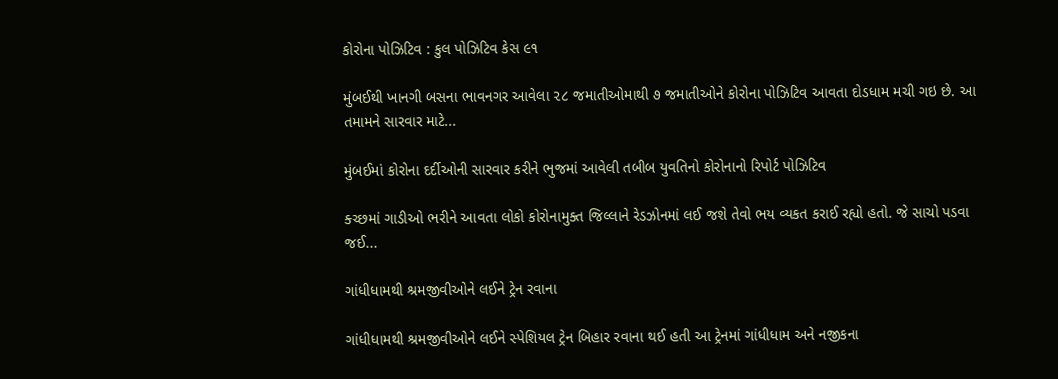કોરોના પોઝિટિવ : કુલ પોઝિટિવ કેસ ૯૧

મુંબઈથી ખાનગી બસના ભાવનગર આવેલા ૨૮ જમાતીઓમાથી ૭ જમાતીઓને કોરોના પોઝિટિવ આવતા દોડધામ મચી ગઇ છે. આ તમામને સારવાર માટે...

મુંબઈમાં કોરોના દર્દીઓની સારવાર કરીને ભુજમાં આવેલી તબીબ યુવતિનો કોરોનાનો રિપોર્ટ પોઝિટિવ

ક્ચ્છમાં ગાડીઓ ભરીને આવતા લોકો કોરોનામુક્ત જિલ્લાને રેડઝોનમાં લઈ જશે તેવો ભય વ્યકત કરાઈ રહ્યો હતો. જે સાચો પડવા જઈ...

ગાંધીધામથી શ્રમજીવીઓને લઈને ટ્રેન રવાના

ગાંધીધામથી શ્રમજીવીઓને લઈને સ્પેશિયલ ટ્રેન બિહાર રવાના થઈ હતી આ ટ્રેનમાં ગાંધીધામ અને નજીકના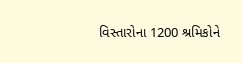વિસ્તારોના 1200 શ્રમિકોને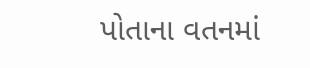પોતાના વતનમાં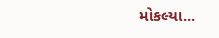મોકલ્યા...